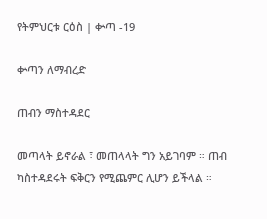የትምህርቱ ርዕስ | ቍጣ -19

ቍጣን ለማብረድ

ጠብን ማስተዳደር

መጣላት ይኖራል ፣ መጠላላት ግን አይገባም ። ጠብ ካስተዳደሩት ፍቅርን የሚጨምር ሊሆን ይችላል ።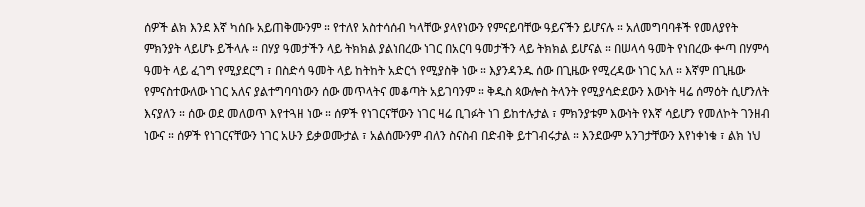ሰዎች ልክ እንደ እኛ ካሰቡ አይጠቅሙንም ። የተለየ አስተሳሰብ ካላቸው ያላየነውን የምናይባቸው ዓይናችን ይሆናሉ ። አለመግባባቶች የመለያየት ምክንያት ላይሆኑ ይችላሉ ። በሃያ ዓመታችን ላይ ትክክል ያልነበረው ነገር በአርባ ዓመታችን ላይ ትክክል ይሆናል ። በሠላሳ ዓመት የነበረው ቍጣ በሃምሳ ዓመት ላይ ፈገግ የሚያደርግ ፣ በስድሳ ዓመት ላይ ከትከት አድርጎ የሚያስቅ ነው ። እያንዳንዱ ሰው በጊዜው የሚረዳው ነገር አለ ። እኛም በጊዜው የምናስተውለው ነገር አለና ያልተግባባነውን ሰው መጥላትና መቆጣት አይገባንም ። ቅዱስ ጳውሎስ ትላንት የሚያሳድደውን እውነት ዛሬ ሰማዕት ሲሆንለት እናያለን ። ሰው ወደ መለወጥ እየተጓዘ ነው ። ሰዎች የነገርናቸውን ነገር ዛሬ ቢገፉት ነገ ይከተሉታል ፣ ምክንያቱም እውነት የእኛ ሳይሆን የመለኮት ገንዘብ ነውና ። ሰዎች የነገርናቸውን ነገር አሁን ይቃወሙታል ፣ አልሰሙንም ብለን ስናስብ በድብቅ ይተገብሩታል ። እንደውም አንገታቸውን እየነቀነቁ ፣ ልክ ነህ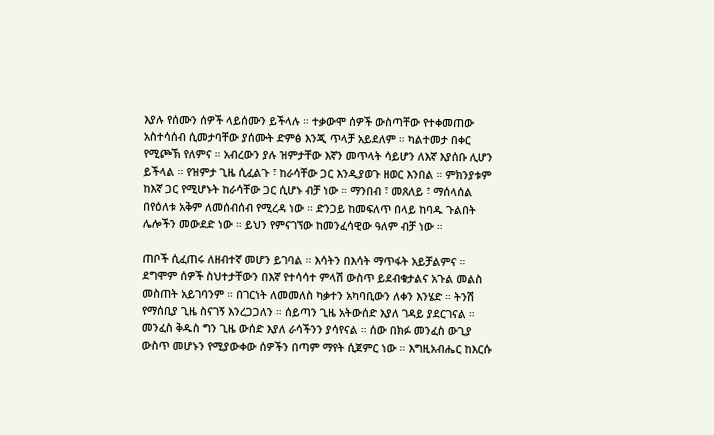እያሉ የሰሙን ሰዎች ላይሰሙን ይችላሉ ። ተቃውሞ ሰዎች ውስጣቸው የተቀመጠው አስተሳሰብ ሲመታባቸው ያሰሙት ድምፅ እንጂ ጥላቻ አይደለም ። ካልተመታ በቀር የሚጮኽ የለምና ። አብረውን ያሉ ዝምታቸው እኛን መጥላት ሳይሆን ለእኛ እያሰቡ ሊሆን ይችላል ። የዝምታ ጊዜ ሲፈልጉ ፣ ከራሳቸው ጋር እንዲያወጉ ዘወር እንበል ። ምክንያቱም ከእኛ ጋር የሚሆኑት ከራሳቸው ጋር ሲሆኑ ብቻ ነው ። ማንበብ ፣ መጸለይ ፣ ማሰላሰል በየዕለቱ አቅም ለመሰብሰብ የሚረዳ ነው ። ድንጋይ ከመፍለጥ በላይ ከባዱ ጉልበት ሌሎችን መውደድ ነው ። ይህን የምናገኘው ከመንፈሳዊው ዓለም ብቻ ነው ።

ጠቦች ሲፈጠሩ ለዘብተኛ መሆን ይገባል ። እሳትን በእሳት ማጥፋት አይቻልምና ። ደግሞም ሰዎች ስህተታቸውን በእኛ የተሳሳተ ምላሽ ውስጥ ይደብቁታልና አጉል መልስ መስጠት አይገባንም ። በገርነት ለመመለስ ካቃተን አካባቢውን ለቀን እንሄድ ። ትንሽ የማሰቢያ ጊዜ ስናገኝ እንረጋጋለን ። ሰይጣን ጊዜ አትውሰድ እያለ ገዳይ ያደርገናል ። መንፈስ ቅዱስ ግን ጊዜ ውሰድ እያለ ራሳችንን ያሳየናል ። ሰው በክፉ መንፈስ ውጊያ ውስጥ መሆኑን የሚያውቀው ሰዎችን በጣም ማየት ሲጀምር ነው ። እግዚአብሔር ከእርሱ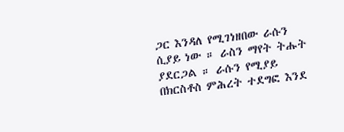ጋር እንዳለ የሚገነዘበው ራሱን ሲያይ ነው ። ራስን ማየት ትሑት ያደርጋል ። ራሱን የሚያይ በክርስቶስ ምሕረት ተደግፎ እንደ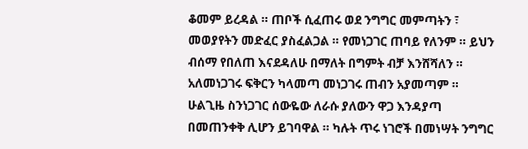ቆመም ይረዳል ። ጠቦች ሲፈጠሩ ወደ ንግግር መምጣትን ፣ መወያየትን መድፈር ያስፈልጋል ። የመነጋገር ጠባይ የለንም ። ይህን ብሰማ የበለጠ እናደዳለሁ በማለት በግምት ብቻ እንሸሻለን ። አለመነጋገሩ ፍቅርን ካላመጣ መነጋገሩ ጠብን አያመጣም ። ሁልጊዜ ስንነጋገር ሰውዬው ለራሱ ያለውን ዋጋ እንዳያጣ በመጠንቀቅ ሊሆን ይገባዋል ። ካሉት ጥሩ ነገሮች በመነሣት ንግግር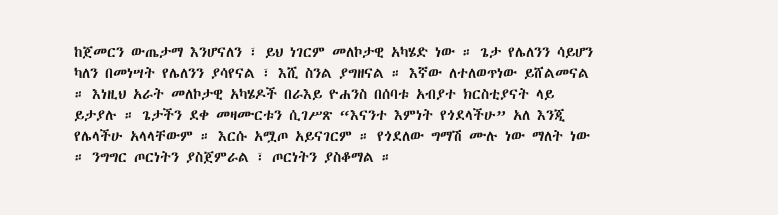ከጀመርን ውጤታማ እንሆናለን ፣ ይህ ነገርም መለኮታዊ አካሄድ ነው ። ጌታ የሌለንን ሳይሆን ካለን በመነሣት የሌለንን ያሳየናል ፣ እሺ ስንል ያግዘናል ። እኛው ለተለወጥነው ይሸልመናል ። እነዚህ አራት መለኮታዊ አካሄዶች በራእይ ዮሐንስ በሰባቱ አብያተ ክርስቲያናት ላይ ይታያሉ ። ጌታችን ደቀ መዛሙርቱን ሲገሥጽ “እናንተ እምነት የጎደላችሁ” አለ እንጂ የሌላችሁ አላላቸውም ። እርሱ አሟጦ አይናገርም ። የጎደለው ግማሽ ሙሉ ነው ማለት ነው ። ንግግር ጦርነትን ያስጀምራል ፣ ጦርነትን ያስቆማል ።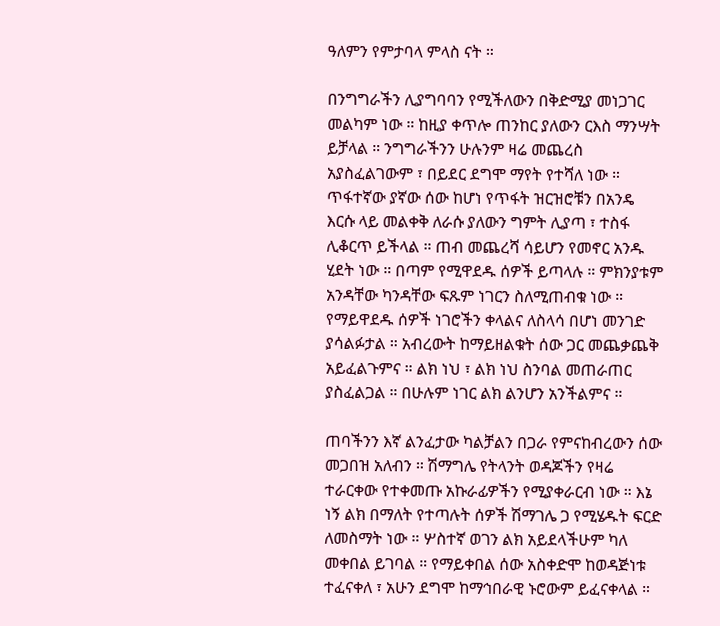ዓለምን የምታባላ ምላስ ናት ።

በንግግራችን ሊያግባባን የሚችለውን በቅድሚያ መነጋገር መልካም ነው ። ከዚያ ቀጥሎ ጠንከር ያለውን ርእስ ማንሣት ይቻላል ። ንግግራችንን ሁሉንም ዛሬ መጨረስ አያስፈልገውም ፣ በይደር ደግሞ ማየት የተሻለ ነው ። ጥፋተኛው ያኛው ሰው ከሆነ የጥፋት ዝርዝሮቹን በአንዴ እርሱ ላይ መልቀቅ ለራሱ ያለውን ግምት ሊያጣ ፣ ተስፋ ሊቆርጥ ይችላል ። ጠብ መጨረሻ ሳይሆን የመኖር አንዱ ሂደት ነው ። በጣም የሚዋደዱ ሰዎች ይጣላሉ ። ምክንያቱም አንዳቸው ካንዳቸው ፍጹም ነገርን ስለሚጠብቁ ነው ። የማይዋደዱ ሰዎች ነገሮችን ቀላልና ለስላሳ በሆነ መንገድ ያሳልፉታል ። አብረውት ከማይዘልቁት ሰው ጋር መጨቃጨቅ አይፈልጉምና ። ልክ ነህ ፣ ልክ ነህ ስንባል መጠራጠር ያስፈልጋል ። በሁሉም ነገር ልክ ልንሆን አንችልምና ።

ጠባችንን እኛ ልንፈታው ካልቻልን በጋራ የምናከብረውን ሰው መጋበዝ አለብን ። ሽማግሌ የትላንት ወዳጆችን የዛሬ ተራርቀው የተቀመጡ አኩራፊዎችን የሚያቀራርብ ነው ። እኔ ነኝ ልክ በማለት የተጣሉት ሰዎች ሽማገሌ ጋ የሚሄዱት ፍርድ ለመስማት ነው ። ሦስተኛ ወገን ልክ አይደላችሁም ካለ መቀበል ይገባል ። የማይቀበል ሰው አስቀድሞ ከወዳጅነቱ ተፈናቀለ ፣ አሁን ደግሞ ከማኅበራዊ ኑሮውም ይፈናቀላል ።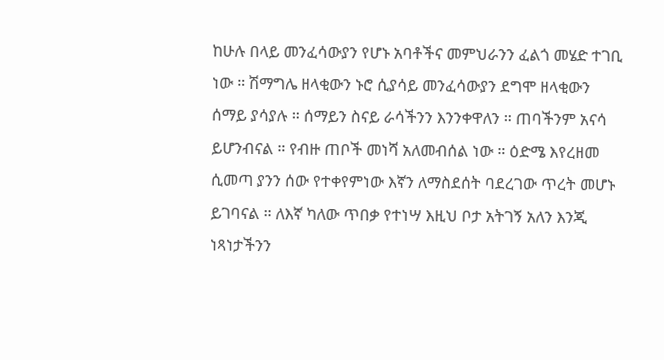ከሁሉ በላይ መንፈሳውያን የሆኑ አባቶችና መምህራንን ፈልጎ መሄድ ተገቢ ነው ። ሽማግሌ ዘላቂውን ኑሮ ሲያሳይ መንፈሳውያን ደግሞ ዘላቂውን ሰማይ ያሳያሉ ። ሰማይን ስናይ ራሳችንን እንንቀዋለን ። ጠባችንም አናሳ ይሆንብናል ። የብዙ ጠቦች መነሻ አለመብሰል ነው ። ዕድሜ እየረዘመ ሲመጣ ያንን ሰው የተቀየምነው እኛን ለማስደሰት ባደረገው ጥረት መሆኑ ይገባናል ። ለእኛ ካለው ጥበቃ የተነሣ እዚህ ቦታ አትገኝ አለን እንጂ ነጻነታችንን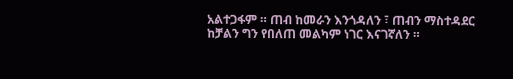አልተጋፋም ። ጠብ ከመራን እንጎዳለን ፣ ጠብን ማስተዳደር ከቻልን ግን የበለጠ መልካም ነገር እናገኛለን ።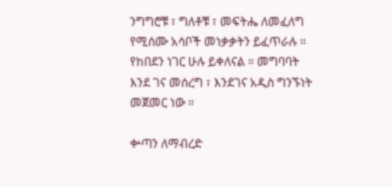ንግግሮቹ ፣ ግለቶቹ ፣ መፍትሔ ለመፈለግ የሚሰሙ አሳቦች መነቃቃትን ይፈጥራሉ ። የከበደን ነገር ሁሉ ይቀለናል ። መግባባት እንደ ገና መሰረግ ፣ እንደገና አዲስ ግንኙነት መጀመር ነው ።

ቍጣን ለማብረድ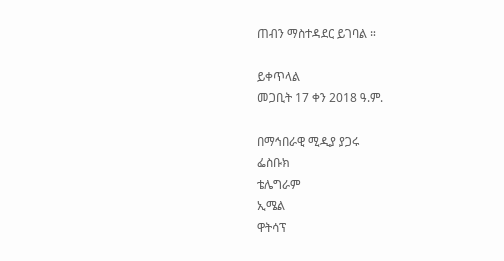ጠብን ማስተዳደር ይገባል ።

ይቀጥላል
መጋቢት 17 ቀን 2018 ዓ.ም.

በማኅበራዊ ሚዲያ ያጋሩ
ፌስቡክ
ቴሌግራም
ኢሜል
ዋትሳፕ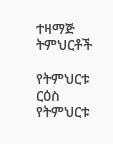ተዛማጅ ትምህርቶች

የትምህርቱ ርዕስ
የትምህርቱ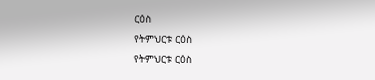ርዕስ
የትምህርቱ ርዕስ
የትምህርቱ ርዕስ